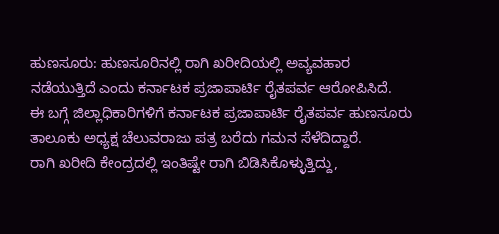ಹುಣಸೂರು: ಹುಣಸೂರಿನಲ್ಲಿ ರಾಗಿ ಖರೀದಿಯಲ್ಲಿ ಅವ್ಯವಹಾರ
ನಡೆಯುತ್ತಿದೆ ಎಂದು ಕರ್ನಾಟಕ ಪ್ರಜಾಪಾರ್ಟಿ ರೈತಪರ್ವ ಆರೋಪಿಸಿದೆ.
ಈ ಬಗ್ಗೆ ಜಿಲ್ಲಾಧಿಕಾರಿಗಳಿಗೆ ಕರ್ನಾಟಕ ಪ್ರಜಾಪಾರ್ಟಿ ರೈತಪರ್ವ ಹುಣಸೂರು ತಾಲೂಕು ಅಧ್ಯಕ್ಷ ಚೆಲುವರಾಜು ಪತ್ರ ಬರೆದು ಗಮನ ಸೆಳೆದಿದ್ದಾರೆ.
ರಾಗಿ ಖರೀದಿ ಕೇಂದ್ರದಲ್ಲಿ ಇಂತಿಷ್ಟೇ ರಾಗಿ ಬಿಡಿಸಿಕೊಳ್ಳುತ್ತಿದ್ದು,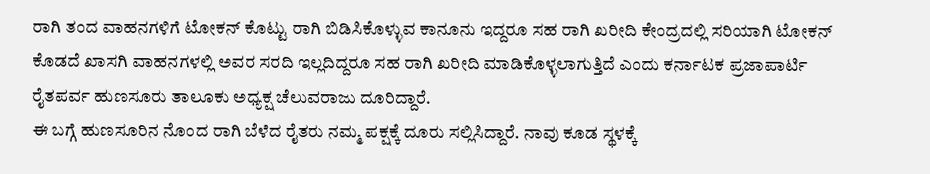ರಾಗಿ ತಂದ ವಾಹನಗಳಿಗೆ ಟೋಕನ್ ಕೊಟ್ಟು ರಾಗಿ ಬಿಡಿಸಿಕೊಳ್ಳುವ ಕಾನೂನು ಇದ್ದರೂ ಸಹ ರಾಗಿ ಖರೀದಿ ಕೇಂದ್ರದಲ್ಲಿ ಸರಿಯಾಗಿ ಟೋಕನ್ ಕೊಡದೆ ಖಾಸಗಿ ವಾಹನಗಳಲ್ಲಿ ಅವರ ಸರದಿ ಇಲ್ಲದಿದ್ದರೂ ಸಹ ರಾಗಿ ಖರೀದಿ ಮಾಡಿಕೊಳ್ಳಲಾಗುತ್ತಿದೆ ಎಂದು ಕರ್ನಾಟಕ ಪ್ರಜಾಪಾರ್ಟಿ ರೈತಪರ್ವ ಹುಣಸೂರು ತಾಲೂಕು ಅಧ್ಯಕ್ಷ ಚೆಲುವರಾಜು ದೂರಿದ್ದಾರೆ.
ಈ ಬಗ್ಗೆ ಹುಣಸೂರಿನ ನೊಂದ ರಾಗಿ ಬೆಳೆದ ರೈತರು ನಮ್ಮ ಪಕ್ಷಕ್ಕೆ ದೂರು ಸಲ್ಲಿಸಿದ್ದಾರೆ. ನಾವು ಕೂಡ ಸ್ಥಳಕ್ಕೆ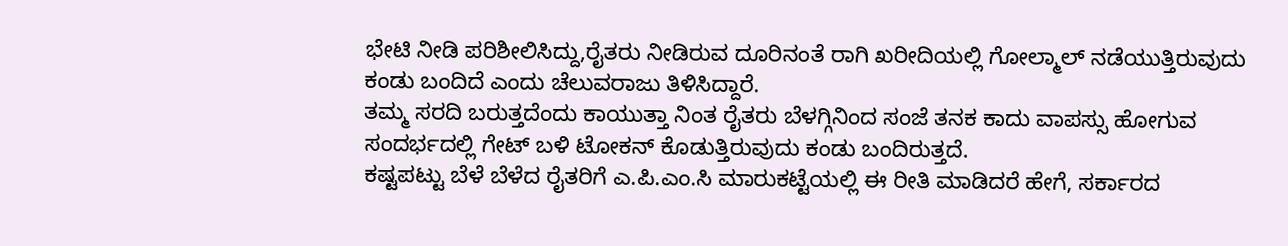ಭೇಟಿ ನೀಡಿ ಪರಿಶೀಲಿಸಿದ್ದು,ರೈತರು ನೀಡಿರುವ ದೂರಿನಂತೆ ರಾಗಿ ಖರೀದಿಯಲ್ಲಿ ಗೋಲ್ಮಾಲ್ ನಡೆಯುತ್ತಿರುವುದು ಕಂಡು ಬಂದಿದೆ ಎಂದು ಚೆಲುವರಾಜು ತಿಳಿಸಿದ್ದಾರೆ.
ತಮ್ಮ ಸರದಿ ಬರುತ್ತದೆಂದು ಕಾಯುತ್ತಾ ನಿಂತ ರೈತರು ಬೆಳಗ್ಗಿನಿಂದ ಸಂಜೆ ತನಕ ಕಾದು ವಾಪಸ್ಸು ಹೋಗುವ ಸಂದರ್ಭದಲ್ಲಿ ಗೇಟ್ ಬಳಿ ಟೋಕನ್ ಕೊಡುತ್ತಿರುವುದು ಕಂಡು ಬಂದಿರುತ್ತದೆ.
ಕಷ್ಟಪಟ್ಟು ಬೆಳೆ ಬೆಳೆದ ರೈತರಿಗೆ ಎ.ಪಿ.ಎಂ.ಸಿ ಮಾರುಕಟ್ಟೆಯಲ್ಲಿ ಈ ರೀತಿ ಮಾಡಿದರೆ ಹೇಗೆ, ಸರ್ಕಾರದ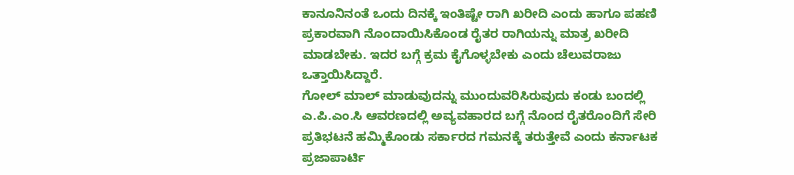ಕಾನೂನಿನಂತೆ ಒಂದು ದಿನಕ್ಕೆ ಇಂತಿಷ್ಟೇ ರಾಗಿ ಖರೀದಿ ಎಂದು ಹಾಗೂ ಪಹಣಿ ಪ್ರಕಾರವಾಗಿ ನೊಂದಾಯಿಸಿಕೊಂಡ ರೈತರ ರಾಗಿಯನ್ನು ಮಾತ್ರ ಖರೀದಿ ಮಾಡಬೇಕು. ಇದರ ಬಗ್ಗೆ ಕ್ರಮ ಕೈಗೊಳ್ಳಬೇಕು ಎಂದು ಚೆಲುವರಾಜು ಒತ್ತಾಯಿಸಿದ್ದಾರೆ.
ಗೋಲ್ ಮಾಲ್ ಮಾಡುವುದನ್ನು ಮುಂದುವರಿಸಿರುವುದು ಕಂಡು ಬಂದಲ್ಲಿ ಎ.ಪಿ.ಎಂ.ಸಿ ಆವರಣದಲ್ಲಿ ಅವ್ಯವಹಾರದ ಬಗ್ಗೆ ನೊಂದ ರೈತರೊಂದಿಗೆ ಸೇರಿ ಪ್ರತಿಭಟನೆ ಹಮ್ಮಿಕೊಂಡು ಸರ್ಕಾರದ ಗಮನಕ್ಕೆ ತರುತ್ತೇವೆ ಎಂದು ಕರ್ನಾಟಕ ಪ್ರಜಾಪಾರ್ಟಿ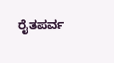ರೈತಪರ್ವ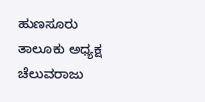ಹುಣಸೂರು ತಾಲೂಕು ಅಧ್ಯಕ್ಷ ಚೆಲುವರಾಜು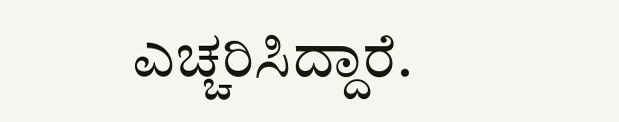ಎಚ್ಚರಿಸಿದ್ದಾರೆ.